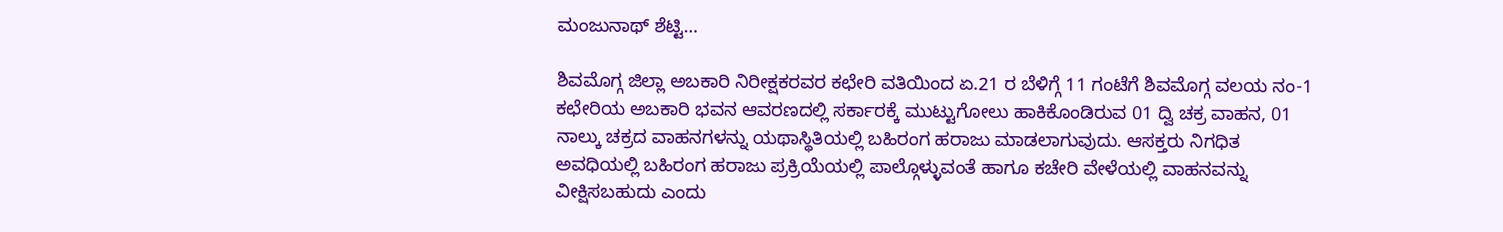ಮಂಜುನಾಥ್ ಶೆಟ್ಟಿ…

ಶಿವಮೊಗ್ಗ ಜಿಲ್ಲಾ ಅಬಕಾರಿ ನಿರೀಕ್ಷಕರವರ ಕಛೇರಿ ವತಿಯಿಂದ ಏ.21 ರ ಬೆಳಿಗ್ಗೆ 11 ಗಂಟೆಗೆ ಶಿವಮೊಗ್ಗ ವಲಯ ನಂ-1 ಕಛೇರಿಯ ಅಬಕಾರಿ ಭವನ ಆವರಣದಲ್ಲಿ ಸರ್ಕಾರಕ್ಕೆ ಮುಟ್ಟುಗೋಲು ಹಾಕಿಕೊಂಡಿರುವ 01 ದ್ವಿ ಚಕ್ರ ವಾಹನ, 01 ನಾಲ್ಕು ಚಕ್ರದ ವಾಹನಗಳನ್ನು ಯಥಾಸ್ಥಿತಿಯಲ್ಲಿ ಬಹಿರಂಗ ಹರಾಜು ಮಾಡಲಾಗುವುದು. ಆಸಕ್ತರು ನಿಗಧಿತ ಅವಧಿಯಲ್ಲಿ ಬಹಿರಂಗ ಹರಾಜು ಪ್ರಕ್ರಿಯೆಯಲ್ಲಿ ಪಾಲ್ಗೊಳ್ಳುವಂತೆ ಹಾಗೂ ಕಚೇರಿ ವೇಳೆಯಲ್ಲಿ ವಾಹನವನ್ನು ವೀಕ್ಷಿಸಬಹುದು ಎಂದು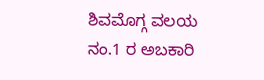ಶಿವಮೊಗ್ಗ ವಲಯ ನಂ.1 ರ ಅಬಕಾರಿ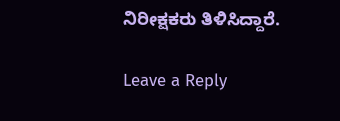ನಿರೀಕ್ಷಕರು ತಿಳಿಸಿದ್ದಾರೆ.

Leave a Reply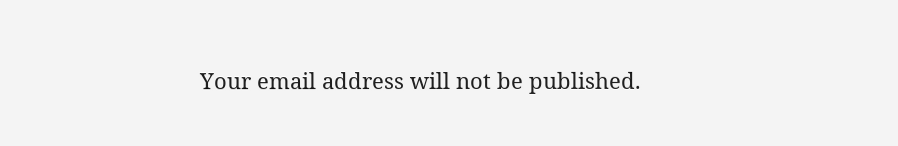Your email address will not be published.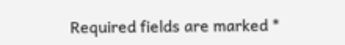Required fields are marked *